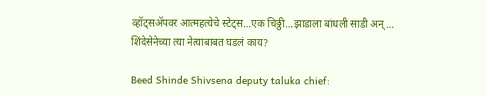व्हॉट्सॲपवर आत्महत्येचे स्टेट्‍स…एक चिठ्ठी…झाडाला बांधली साडी अन्… शिंदेसेनेच्या त्या नेत्याबाबत घडलं काय?

Beed Shinde Shivsena deputy taluka chief: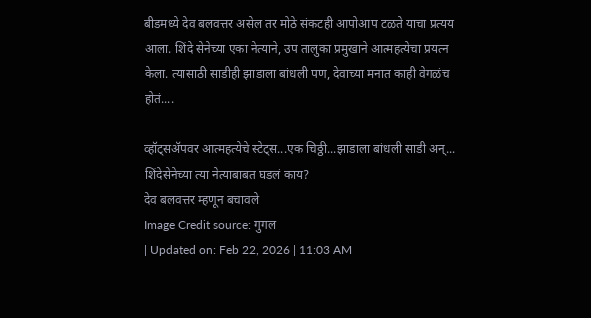बीडमध्ये देव बलवत्तर असेल तर मोठे संकटही आपोआप टळते याचा प्रत्यय आला. शिंदे सेनेच्या एका नेत्याने, उप तालुका प्रमुखाने आत्महत्येचा प्रयत्न केला. त्यासाठी साडीही झाडाला बांधली पण, देवाच्या मनात काही वेगळंच होतं....

व्हॉट्सॲपवर आत्महत्येचे स्टेट्‍स...एक चिठ्ठी...झाडाला बांधली साडी अन्... शिंदेसेनेच्या त्या नेत्याबाबत घडलं काय?
देव बलवत्तर म्हणून बचावले
Image Credit source: गुगल
| Updated on: Feb 22, 2026 | 11:03 AM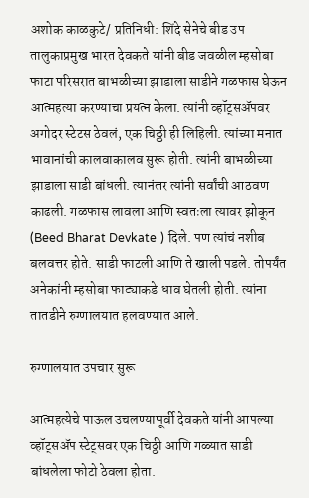अशोक काळकुटे/ प्रतिनिधी: शिंदे सेनेचे बीड उप तालुकाप्रमुख भारत देवकते यांनी बीड जवळील म्हसोबा फाटा परिसरात बाभळीच्या झाडाला साडीने गळफास घेऊन आत्महत्या करण्याचा प्रयत्न केला. त्यांनी व्हॉट्सॲपवर अगोदर स्टेटस ठेवलं, एक चिठ्ठी ही लिहिली. त्यांच्या मनात भावानांची कालवाकालव सुरू होती. त्यांनी बाभळीच्या झाडाला साडी बांधली. त्यानंतर त्यांनी सर्वांची आठवण काढली. गळफास लावला आणि स्वतःला त्यावर झोकून (Beed Bharat Devkate ) दिले. पण त्यांचं नशीब बलवत्तर होते. साडी फाटली आणि ते खाली पडले. तोपर्यंत अनेकांनी म्हसोबा फाट्याकडे धाव घेतली होती. त्यांना तातडीने रुग्णालयात हलवण्यात आले.

रुग्णालयात उपचार सुरू

आत्महत्येचे पाऊल उचलण्यापूर्वी देवकते यांनी आपल्या व्हॉट्सॲप स्टेट्सवर एक चिठ्ठी आणि गळ्यात साडी बांधलेला फोटो ठेवला होता.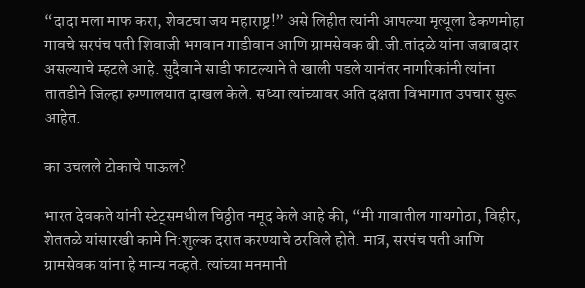“दादा मला माफ करा, शेवटचा जय महाराष्ट्र!” असे लिहीत त्यांनी आपल्या मृत्यूला ढेकणमोहा गावचे सरपंच पती शिवाजी भगवान गाडीवान आणि ग्रामसेवक बी.जी.तांदळे यांना जबाबदार असल्याचे म्हटले आहे. सुदैवाने साडी फाटल्याने ते खाली पडले यानंतर नागरिकांनी त्यांना तातडीने जिल्हा रुग्णालयात दाखल केले. सध्या त्यांच्यावर अति दक्षता विभागात उपचार सुरू आहेत.

का उचलले टोकाचे पाऊल?

भारत देवकते यांनी स्टेट्समधील चिठ्ठीत नमूद केले आहे की, “मी गावातील गायगोठा, विहीर, शेततळे यांसारखी कामे नि:शुल्क दरात करण्याचे ठरविले होते. मात्र, सरपंच पती आणि ग्रामसेवक यांना हे मान्य नव्हते. त्यांच्या मनमानी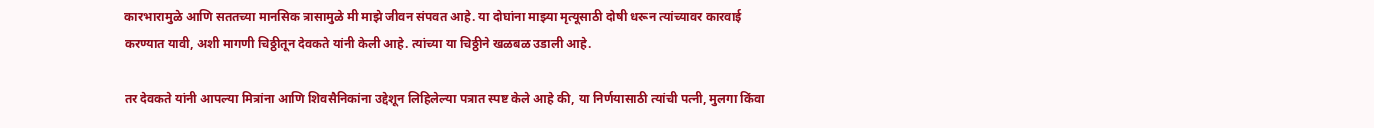कारभारामुळे आणि सततच्या मानसिक त्रासामुळे मी माझे जीवन संपवत आहे. या दोघांना माझ्या मृत्यूसाठी दोषी धरून त्यांच्यावर कारवाई करण्यात यावी, अशी मागणी चिठ्ठीतून देवकते यांनी केली आहे. त्यांच्या या चिठ्ठीने खळबळ उडाली आहे.

तर देवकते यांनी आपल्या मित्रांना आणि शिवसैनिकांना उद्देशून लिहिलेल्या पत्रात स्पष्ट केले आहे की, या निर्णयासाठी त्यांची पत्नी, मुलगा किंवा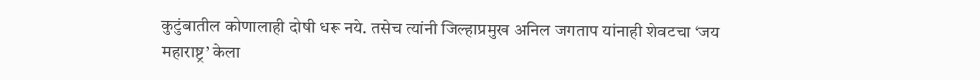कुटुंबातील कोणालाही दोषी धरू नये. तसेच त्यांनी जिल्हाप्रमुख अनिल जगताप यांनाही शेवटचा ‘जय महाराष्ट्र’ केला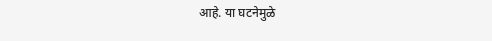आहे. या घटनेमुळे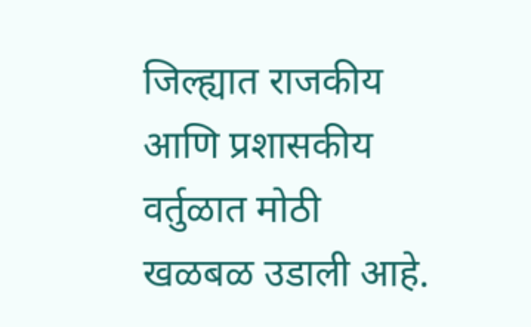जिल्ह्यात राजकीय आणि प्रशासकीय वर्तुळात मोठी खळबळ उडाली आहे.